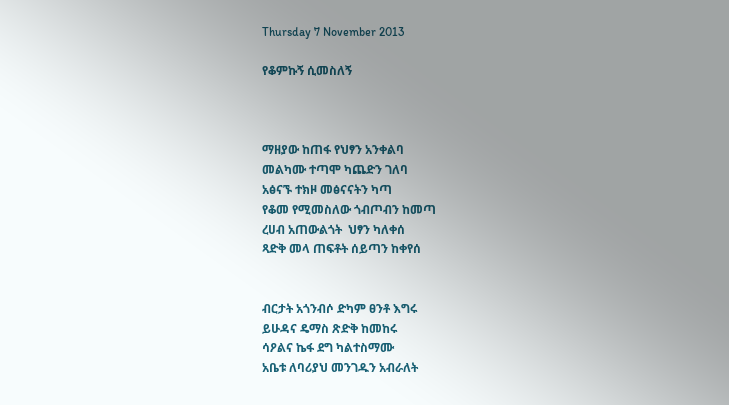Thursday 7 November 2013

የቆምኩኝ ሲመስለኝ



ማዘያው ከጠፋ የህፃን አንቀልባ
መልካሙ ተጣሞ ካጨድን ገለባ
አፅናኙ ተክዞ መፅናናትን ካጣ
የቆመ የሚመስለው ጎብጦብን ከመጣ
ረሀብ አጠውልጎት  ህፃን ካለቀሰ
ጻድቅ መላ ጠፍቶት ሰይጣን ከቀየሰ


ብርታት አጎንብሶ ድካም ፀንቶ እግሩ
ይሁዳና ዴማስ ጽድቅ ከመከሩ
ሳዖልና ኬፋ ደግ ካልተስማሙ
አቤቱ ለባሪያህ መንገዱን አብራለት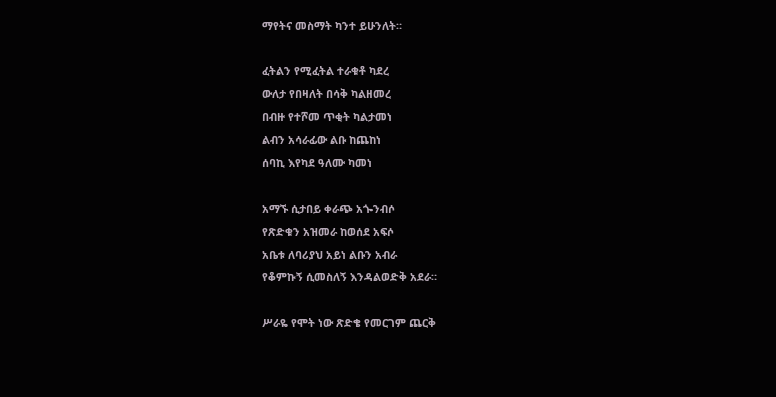ማየትና መስማት ካንተ ይሁንለት።

ፈትልን የሚፈትል ተራቁቶ ካደረ
ውለታ የበዛለት በሳቅ ካልዘመረ
በብዙ የተሾመ ጥቂት ካልታመነ
ልብን አሳራፊው ልቡ ከጨከነ
ሰባኪ እየካደ ዓለሙ ካመነ

አማኙ ሲታበይ ቀራጭ አጐንብሶ
የጽድቁን አዝመራ ከወሰደ አፍሶ
አቤቱ ለባሪያህ አይነ ልቡን አብራ
የቆምኩኝ ሲመስለኝ እንዳልወድቅ አደራ።

ሥራዬ የሞት ነው ጽድቄ የመርገም ጨርቅ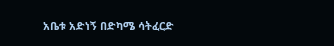አቤቱ አድነኝ በድካሜ ሳትፈርድ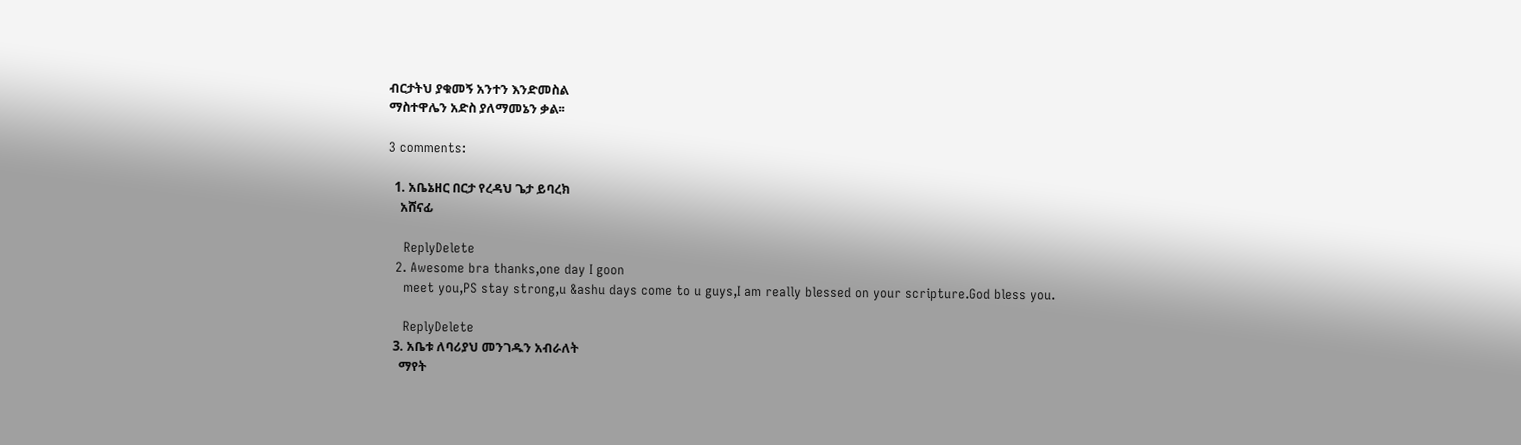ብርታትህ ያቁመኝ አንተን እንድመስል
ማስተዋሌን አድስ ያለማመኔን ቃል፡፡

3 comments:

  1. አቤኔዘር በርታ የረዳህ ጌታ ይባረክ
    አሸናፊ

    ReplyDelete
  2. Awesome bra thanks,one day I goon
    meet you,PS stay strong,u &ashu days come to u guys,I am really blessed on your scripture.God bless you.

    ReplyDelete
  3. አቤቱ ለባሪያህ መንገዱን አብራለት
    ማየት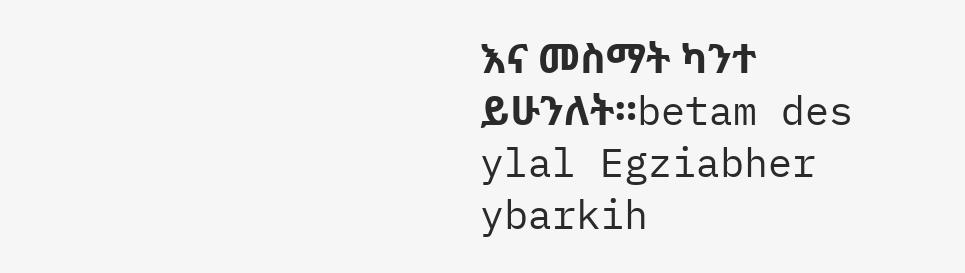እና መስማት ካንተ ይሁንለት።betam des ylal Egziabher ybarkih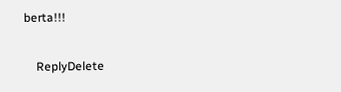berta!!!

    ReplyDelete